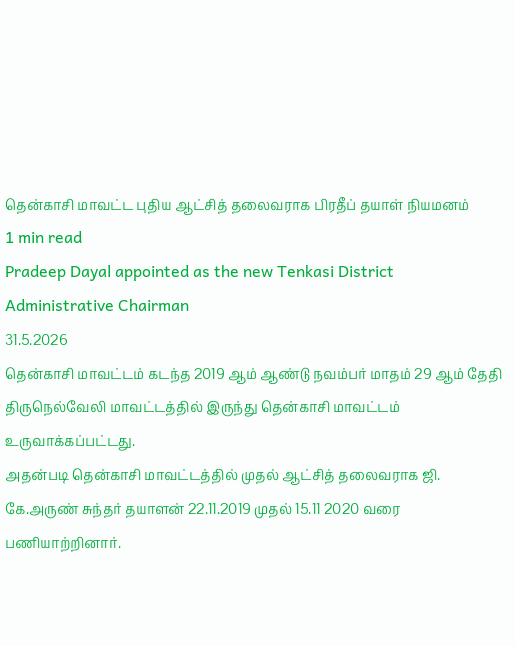தென்காசி மாவட்ட புதிய ஆட்சித் தலைவராக பிரதீப் தயாள் நியமனம்
1 min read
Pradeep Dayal appointed as the new Tenkasi District Administrative Chairman
31.5.2026
தென்காசி மாவட்டம் கடந்த 2019 ஆம் ஆண்டு நவம்பர் மாதம் 29 ஆம் தேதி திருநெல்வேலி மாவட்டத்தில் இருந்து தென்காசி மாவட்டம் உருவாக்கப்பட்டது.
அதன்படி தென்காசி மாவட்டத்தில் முதல் ஆட்சித் தலைவராக ஜி. கே.அருண் சுந்தர் தயாளன் 22.11.2019 முதல் 15.11 2020 வரை பணியாற்றினார்.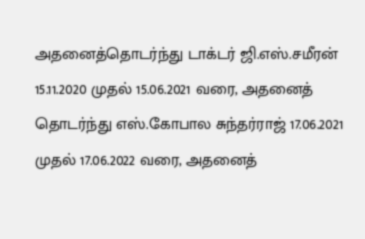அதனைத்தொடர்ந்து டாக்டர் ஜி.எஸ்.சமீரன் 15.11.2020 முதல் 15.06.2021 வரை, அதனைத் தொடர்ந்து எஸ்.கோபால சுந்தர்ராஜ் 17.06.2021 முதல் 17.06.2022 வரை, அதனைத்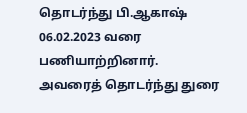தொடர்ந்து பி.ஆகாஷ் 06.02.2023 வரை பணியாற்றினார்.
அவரைத் தொடர்ந்து துரை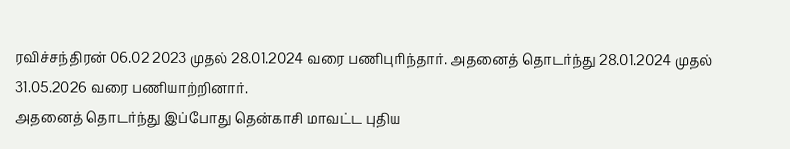ரவிச்சந்திரன் 06.02 2023 முதல் 28.01.2024 வரை பணிபுரிந்தார். அதனைத் தொடர்ந்து 28.01.2024 முதல் 31.05.2026 வரை பணியாற்றினார்.
அதனைத் தொடர்ந்து இப்போது தென்காசி மாவட்ட புதிய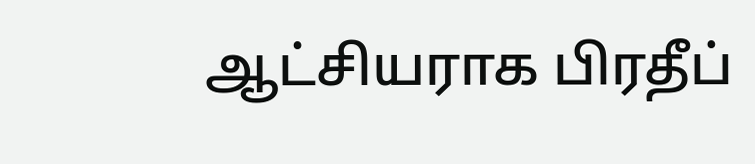ஆட்சியராக பிரதீப்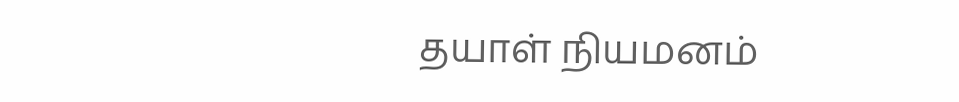தயாள் நியமனம்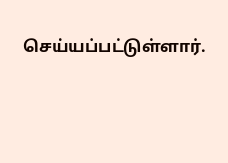செய்யப்பட்டுள்ளார்.